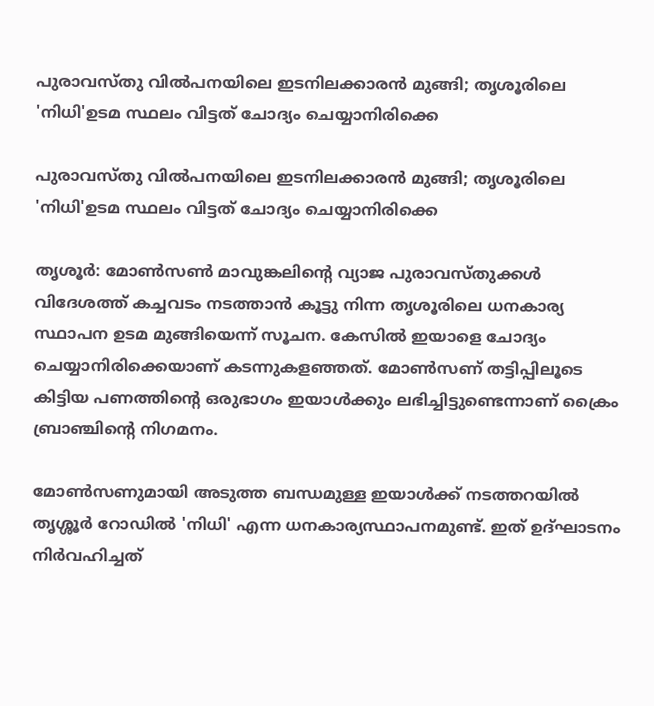പുരാവസ്തു വില്‍പനയിലെ ഇടനിലക്കാരന്‍ മുങ്ങി; തൃശൂരിലെ 'നിധി'ഉടമ സ്ഥലം വിട്ടത് ചോദ്യം ചെയ്യാനിരിക്കെ

പുരാവസ്തു വില്‍പനയിലെ ഇടനിലക്കാരന്‍ മുങ്ങി; തൃശൂരിലെ 'നിധി'ഉടമ സ്ഥലം വിട്ടത് ചോദ്യം ചെയ്യാനിരിക്കെ

തൃശൂര്‍: മോണ്‍സണ്‍ മാവുങ്കലിന്റെ വ്യാജ പുരാവസ്തുക്കള്‍ വിദേശത്ത് കച്ചവടം നടത്താന്‍ കൂട്ടു നിന്ന തൃശൂരിലെ ധനകാര്യ സ്ഥാപന ഉടമ മുങ്ങിയെന്ന് സൂചന. കേസില്‍ ഇയാളെ ചോദ്യം ചെയ്യാനിരിക്കെയാണ് കടന്നുകളഞ്ഞത്. മോണ്‍സണ് തട്ടിപ്പിലൂടെ കിട്ടിയ പണത്തിന്റെ ഒരുഭാഗം ഇയാള്‍ക്കും ലഭിച്ചിട്ടുണ്ടെന്നാണ് ക്രൈം ബ്രാഞ്ചിന്റെ നിഗമനം.

മോണ്‍സണുമായി അടുത്ത ബന്ധമുള്ള ഇയാള്‍ക്ക് നടത്തറയില്‍ തൃശ്ശൂര്‍ റോഡില്‍ 'നിധി' എന്ന ധനകാര്യസ്ഥാപനമുണ്ട്. ഇത് ഉദ്ഘാടനം നിര്‍വഹിച്ചത്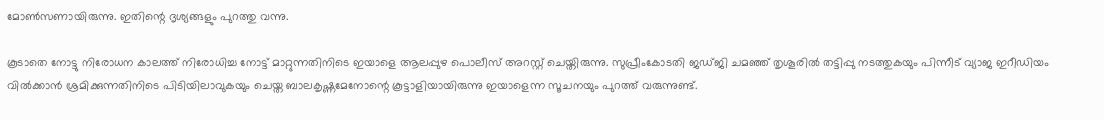മോണ്‍സണായിരുന്നു. ഇതിന്റെ ദൃശ്യങ്ങളും പുറത്തു വന്നു.

കൂടാതെ നോട്ടു നിരോധന കാലത്ത് നിരോധിച്ച നോട്ട് മാറ്റുന്നതിനിടെ ഇയാളെ ആലപ്പുഴ പൊലീസ് അറസ്റ്റ് ചെയ്തിരുന്നു. സുപ്രീംകോടതി ജഡ്ജി ചമഞ്ഞ് തൃശൂരില്‍ തട്ടിപ്പു നടത്തുകയും പിന്നീട് വ്യാജ ഇറീഡിയം വില്‍ക്കാന്‍ ശ്രമിക്കുന്നതിനിടെ പിടിയിലാവുകയും ചെയ്ത ബാലകൃഷ്ണമേനോന്റെ കൂട്ടാളിയായിരുന്നു ഇയാളെന്ന സൂചനയും പുറത്ത് വരുന്നുണ്ട്.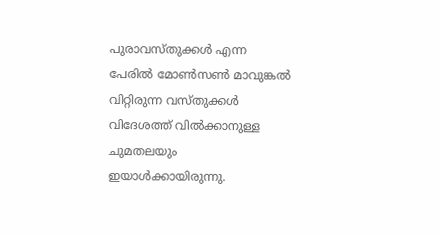പുരാവസ്തുക്കള്‍ എന്ന പേരില്‍ മോണ്‍സണ്‍ മാവുങ്കല്‍ വിറ്റിരുന്ന വസ്തുക്കള്‍ വിദേശത്ത് വില്‍ക്കാനുള്ള ചുമതലയും ഇയാള്‍ക്കായിരുന്നു.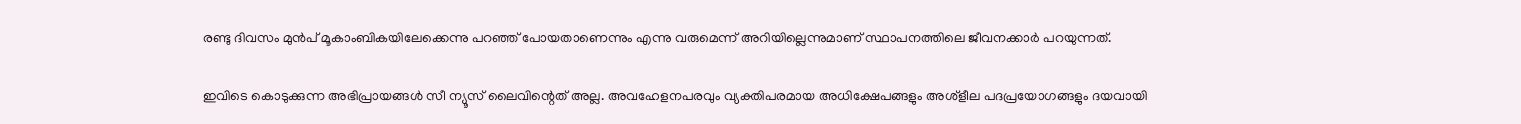രണ്ടു ദിവസം മുന്‍പ് മൂകാംബികയിലേക്കെന്നു പറഞ്ഞ് പോയതാണെന്നും എന്നു വരുമെന്ന് അറിയില്ലെന്നുമാണ് സ്ഥാപനത്തിലെ ജീവനക്കാര്‍ പറയുന്നത്.

ഇവിടെ കൊടുക്കുന്ന അഭിപ്രായങ്ങള്‍ സീ ന്യൂസ് ലൈവിന്റെത് അല്ല. അവഹേളനപരവും വ്യക്തിപരമായ അധിക്ഷേപങ്ങളും അശ്‌ളീല പദപ്രയോഗങ്ങളും ദയവായി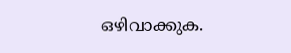ഒഴിവാക്കുക.